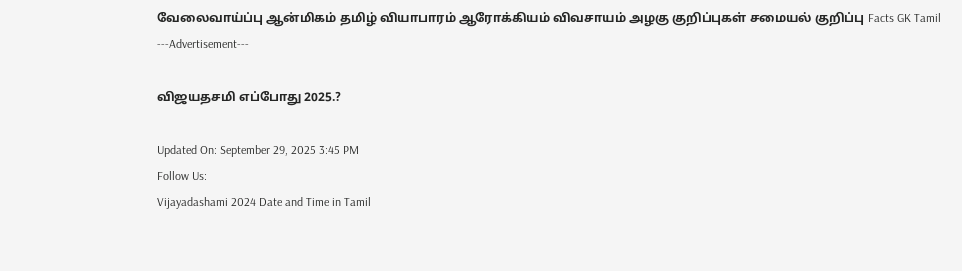வேலைவாய்ப்பு ஆன்மிகம் தமிழ் வியாபாரம் ஆரோக்கியம் விவசாயம் அழகு குறிப்புகள் சமையல் குறிப்பு Facts GK Tamil
---Advertisement---

விஜயதசமி எப்போது 2025.?

Updated On: September 29, 2025 3:45 PM
Follow Us:
Vijayadashami 2024 Date and Time in Tamil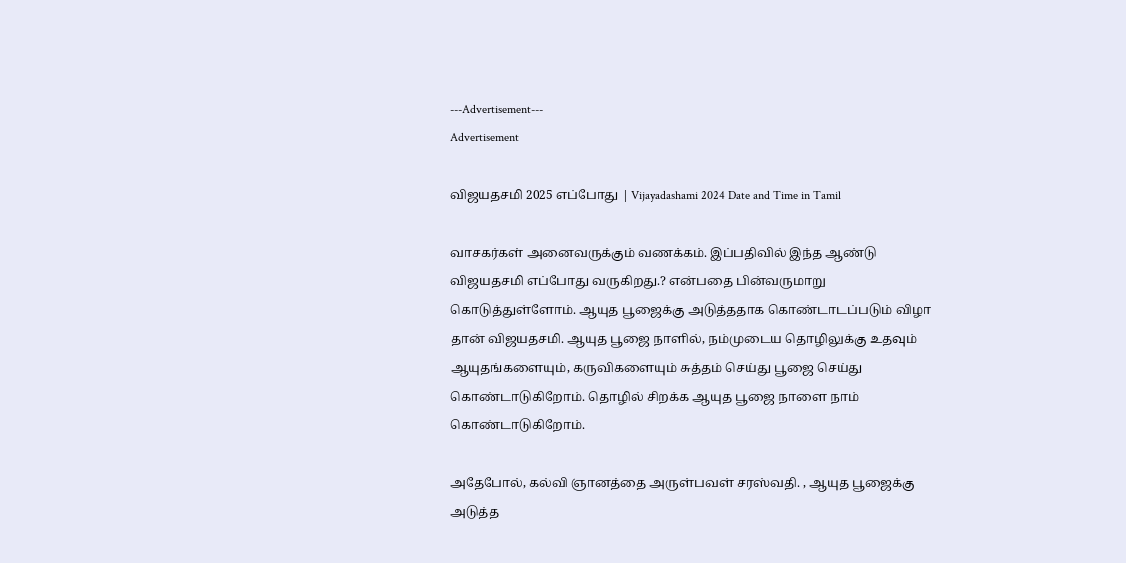---Advertisement---
Advertisement

விஜயதசமி 2025 எப்போது | Vijayadashami 2024 Date and Time in Tamil

வாசகர்கள் அனைவருக்கும் வணக்கம். இப்பதிவில் இந்த ஆண்டு விஜயதசமி எப்போது வருகிறது.? என்பதை பின்வருமாறு கொடுத்துள்ளோம். ஆயுத பூஜைக்கு அடுத்ததாக கொண்டாடப்படும் விழா தான் விஜயதசமி. ஆயுத பூஜை நாளில், நம்முடைய தொழிலுக்கு உதவும் ஆயுதங்களையும், கருவிகளையும் சுத்தம் செய்து பூஜை செய்து கொண்டாடுகிறோம். தொழில் சிறக்க ஆயுத பூஜை நாளை நாம் கொண்டாடுகிறோம்.

அதேபோல், கல்வி ஞானத்தை அருள்பவள் சரஸ்வதி. , ஆயுத பூஜைக்கு அடுத்த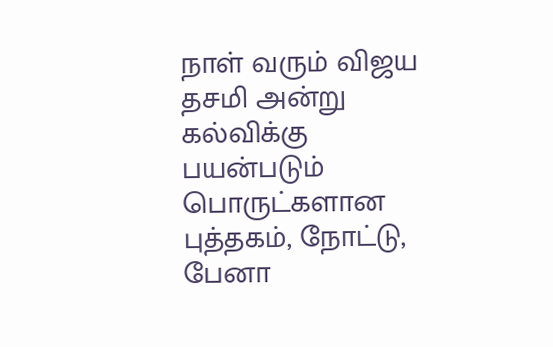நாள் வரும் விஜய தசமி அன்று  கல்விக்கு பயன்படும் பொருட்களான புத்தகம், நோட்டு, பேனா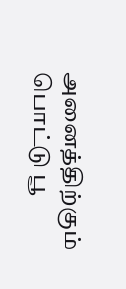அனைத்திற்கும் பொட்டு பூ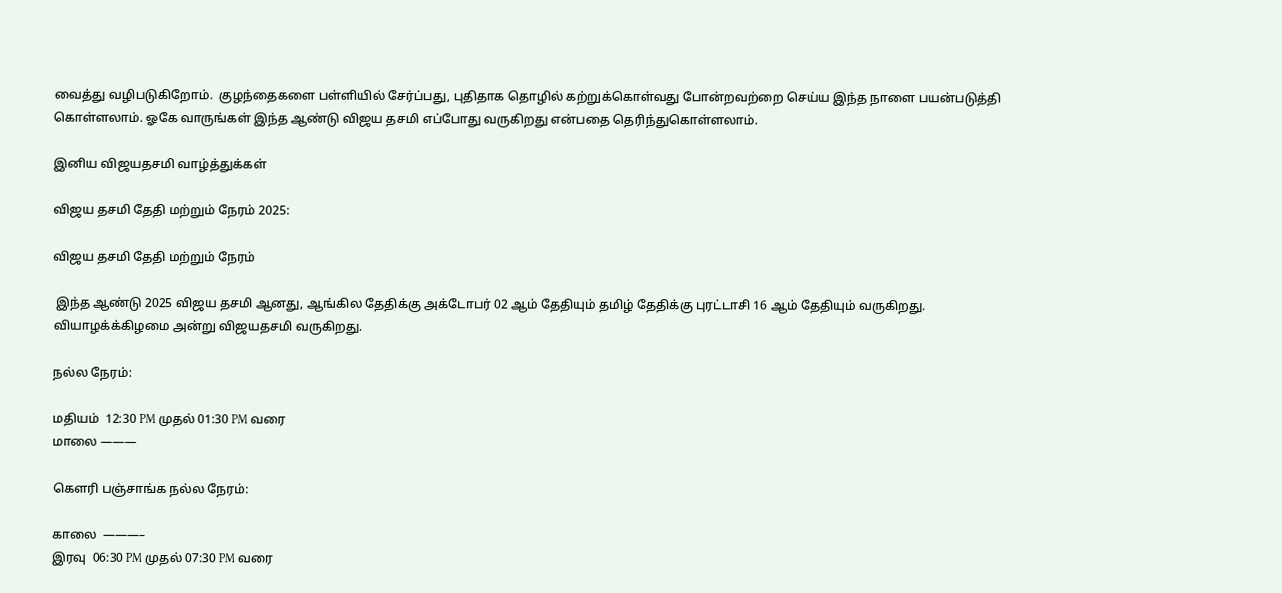வைத்து வழிபடுகிறோம்.  குழந்தைகளை பள்ளியில் சேர்ப்பது, புதிதாக தொழில் கற்றுக்கொள்வது போன்றவற்றை செய்ய இந்த நாளை பயன்படுத்தி கொள்ளலாம். ஓகே வாருங்கள் இந்த ஆண்டு விஜய தசமி எப்போது வருகிறது என்பதை தெரிந்துகொள்ளலாம்.

இனிய விஜயதசமி வாழ்த்துக்கள்

விஜய தசமி தேதி மற்றும் நேரம் 2025:

விஜய தசமி தேதி மற்றும் நேரம்

 இந்த ஆண்டு 2025 விஜய தசமி ஆனது, ஆங்கில தேதிக்கு அக்டோபர் 02 ஆம் தேதியும் தமிழ் தேதிக்கு புரட்டாசி 16 ஆம் தேதியும் வருகிறது. வியாழக்க்கிழமை அன்று விஜயதசமி வருகிறது.

நல்ல நேரம்:

மதியம்  12:30 PM முதல் 01:30 PM வரை
மாலை ———

கெளரி பஞ்சாங்க நல்ல நேரம்:

காலை  ———–
இரவு  06:30 PM முதல் 07:30 PM வரை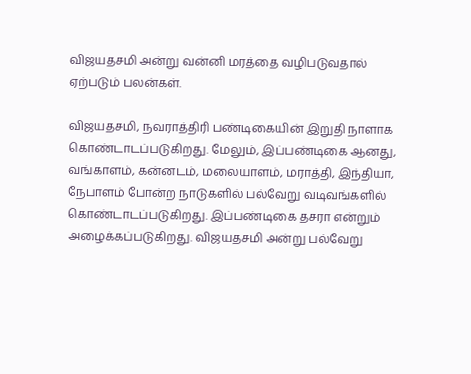விஜயதசமி அன்று வன்னி மரத்தை வழிபடுவதால் ஏற்படும் பலன்கள்.

விஜயதசமி, நவராத்திரி பண்டிகையின் இறுதி நாளாக கொண்டாடப்படுகிறது. மேலும், இப்பண்டிகை ஆனது, வங்காளம், கன்னடம், மலையாளம், மராத்தி, இந்தியா, நேபாளம் போன்ற நாடுகளில் பல்வேறு வடிவங்களில் கொண்டாடப்படுகிறது. இப்பண்டிகை தசரா என்றும் அழைக்கப்படுகிறது. விஜயதசமி அன்று பல்வேறு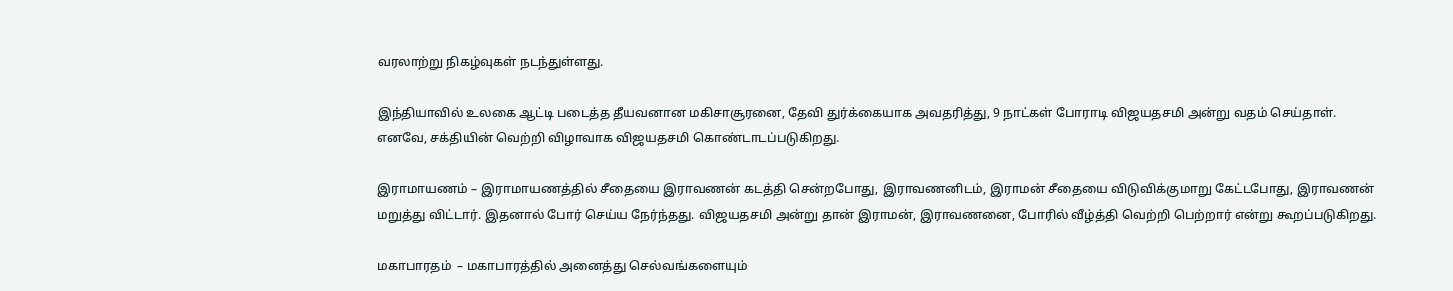வரலாற்று நிகழ்வுகள் நடந்துள்ளது.

இந்தியாவில் உலகை ஆட்டி படைத்த தீயவனான மகிசாசூரனை, தேவி துர்க்கையாக அவதரித்து, 9 நாட்கள் போராடி விஜயதசமி அன்று வதம் செய்தாள். எனவே, சக்தியின் வெற்றி விழாவாக விஜயதசமி கொண்டாடப்படுகிறது.

இராமாயணம் – இராமாயணத்தில் சீதையை இராவணன் கடத்தி சென்றபோது, இராவணனிடம், இராமன் சீதையை விடுவிக்குமாறு கேட்டபோது, இராவணன் மறுத்து விட்டார். இதனால் போர் செய்ய நேர்ந்தது. விஜயதசமி அன்று தான் இராமன், இராவணனை, போரில் வீழ்த்தி வெற்றி பெற்றார் என்று கூறப்படுகிறது.

மகாபாரதம்  – மகாபாரத்தில் அனைத்து செல்வங்களையும்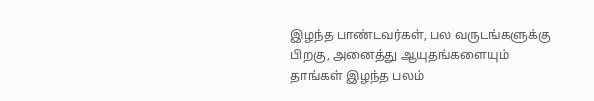இழந்த பாண்டவர்கள், பல வருடங்களுக்கு பிறகு, அனைத்து ஆயுதங்களையும் தாங்கள் இழந்த பலம்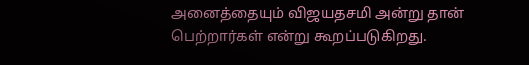அனைத்தையும் விஜயதசமி அன்று தான் பெற்றார்கள் என்று கூறப்படுகிறது.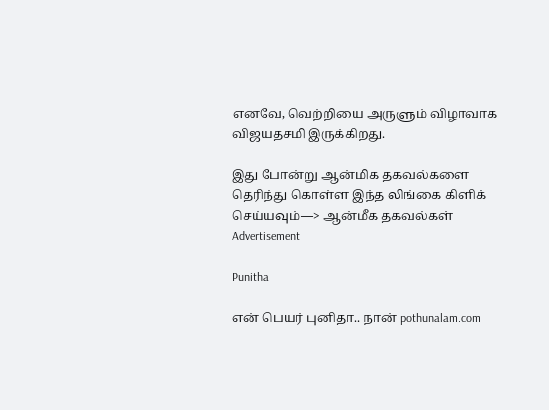எனவே, வெற்றியை அருளும் விழாவாக விஜயதசமி இருக்கிறது.

இது போன்று ஆன்மிக தகவல்களை தெரிந்து கொள்ள இந்த லிங்கை கிளிக் செய்யவும்—> ஆன்மீக தகவல்கள்
Advertisement

Punitha

என் பெயர் புனிதா.. நான் pothunalam.com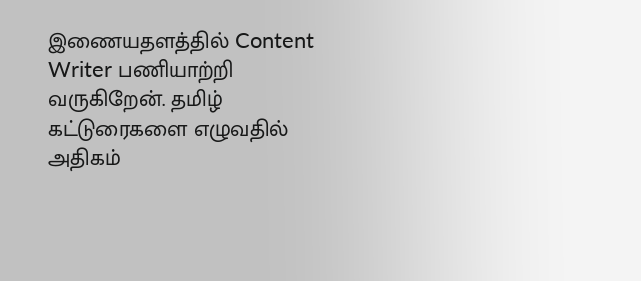இணையதளத்தில் Content Writer பணியாற்றி வருகிறேன். தமிழ் கட்டுரைகளை எழுவதில் அதிகம்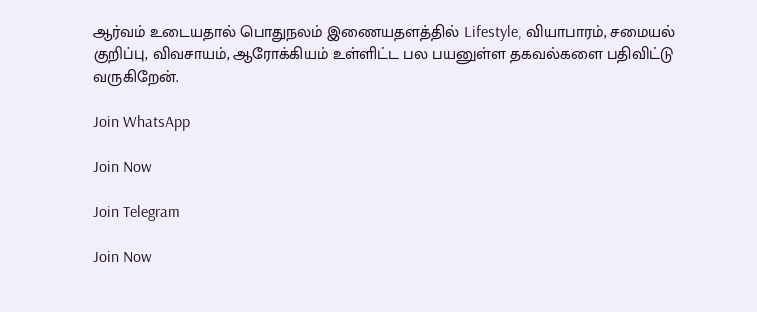ஆர்வம் உடையதால் பொதுநலம் இணையதளத்தில் Lifestyle, வியாபாரம், சமையல் குறிப்பு, விவசாயம், ஆரோக்கியம் உள்ளிட்ட பல பயனுள்ள தகவல்களை பதிவிட்டு வருகிறேன்.

Join WhatsApp

Join Now

Join Telegram

Join Now